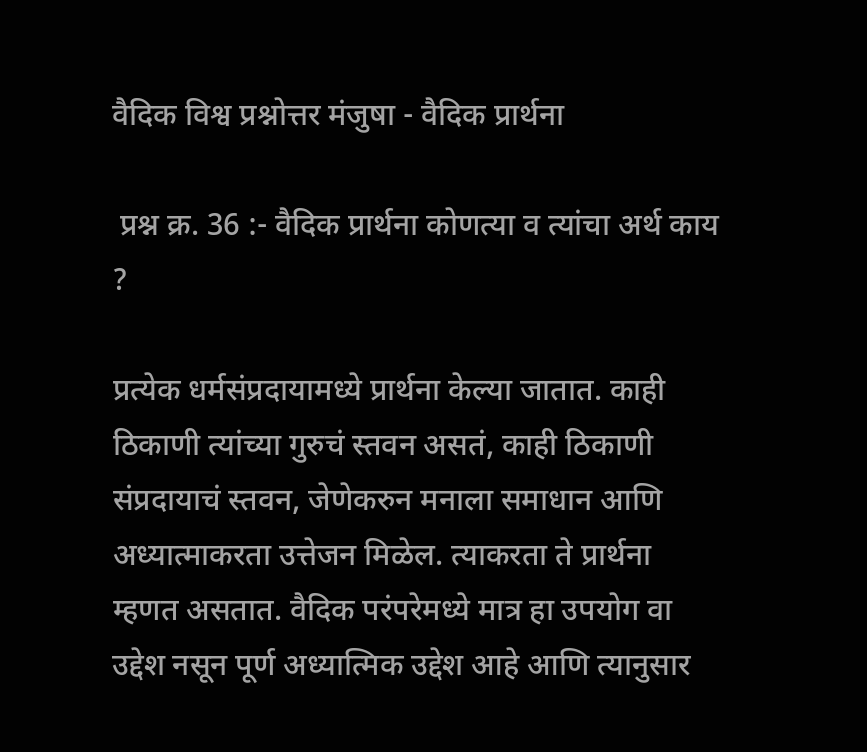वैदिक विश्व प्रश्नोत्तर मंजुषा - वैदिक प्रार्थना

 प्रश्न क्र. 36 :- वैदिक प्रार्थना कोणत्या व त्यांचा अर्थ काय ?

प्रत्येक धर्मसंप्रदायामध्ये प्रार्थना केल्या जातात. काही ठिकाणी त्यांच्या गुरुचं स्तवन असतं, काही ठिकाणी संप्रदायाचं स्तवन, जेणेकरुन मनाला समाधान आणि अध्यात्माकरता उत्तेजन मिळेल. त्याकरता ते प्रार्थना म्हणत असतात. वैदिक परंपरेमध्ये मात्र हा उपयोग वा उद्देश नसून पूर्ण अध्यात्मिक उद्देश आहे आणि त्यानुसार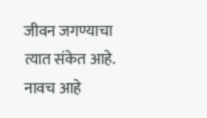जीवन जगण्याचा त्यात संकेत आहे. नावच आहे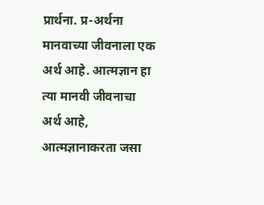प्रार्थना. प्र-अर्थना मानवाच्या जीवनाला एक अर्थ आहे. आत्मज्ञान हा त्या मानवी जीवनाचा अर्थ आहे, आत्मज्ञानाकरता जसा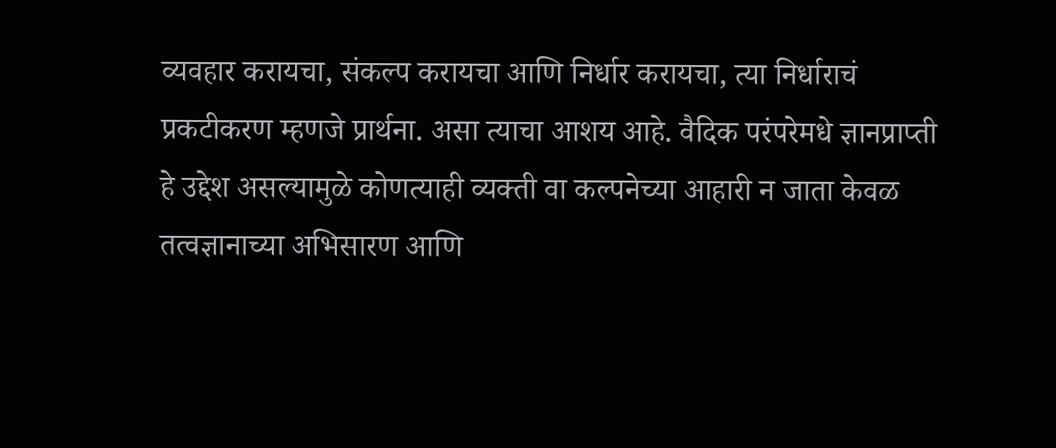व्यवहार करायचा, संकल्प करायचा आणि निर्धार करायचा, त्या निर्धाराचं प्रकटीकरण म्हणजे प्रार्थना. असा त्याचा आशय आहे. वैदिक परंपरेमधे ज्ञानप्राप्ती हे उद्देश असल्यामुळे कोणत्याही व्यक्ती वा कल्पनेच्या आहारी न जाता केवळ तत्वज्ञानाच्या अभिसारण आणि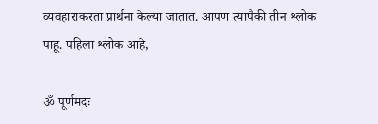व्यवहाराकरता प्रार्थना केल्या जातात. आपण त्यापैकी तीन श्लोक पाहू. पहिला श्लोक आहे,

ॐ पूर्णमदः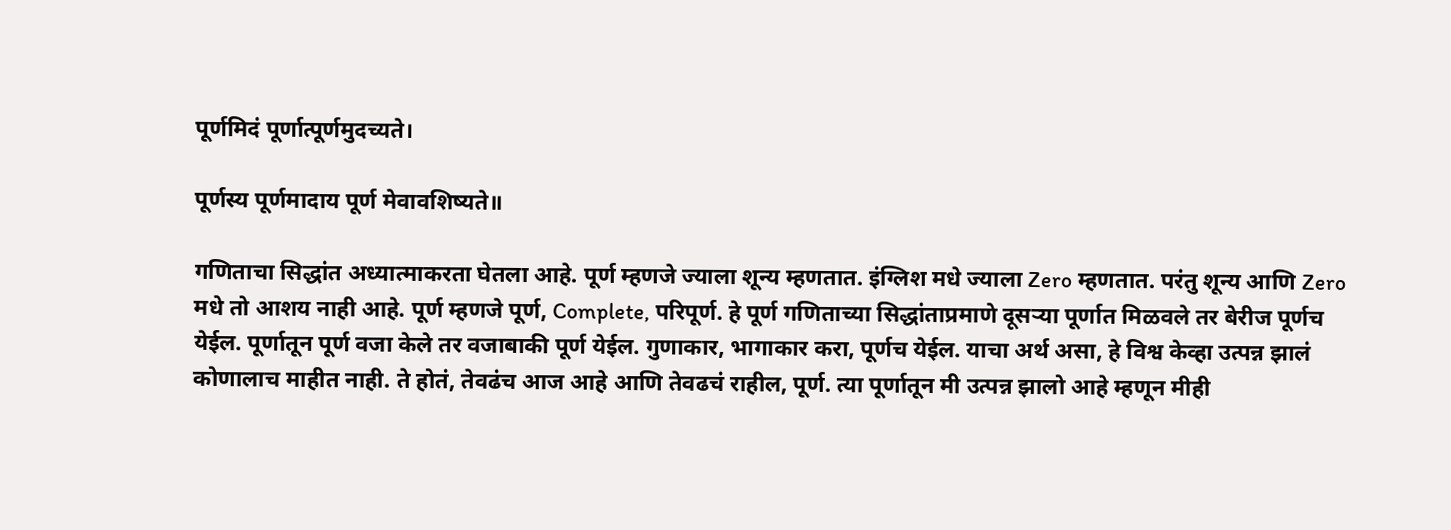पूर्णमिदं पूर्णात्पूर्णमुदच्यते।

पूर्णस्य पूर्णमादाय पूर्ण मेवावशिष्यते॥

गणिताचा सिद्धांत अध्यात्माकरता घेतला आहे. पूर्ण म्हणजे ज्याला शून्य म्हणतात. इंग्लिश मधे ज्याला Zero म्हणतात. परंतु शून्य आणि Zero मधे तो आशय नाही आहे. पूर्ण म्हणजे पूर्ण, Complete, परिपूर्ण. हे पूर्ण गणिताच्या सिद्धांताप्रमाणे दूसऱ्या पूर्णात मिळवले तर बेरीज पूर्णच येईल. पूर्णातून पूर्ण वजा केले तर वजाबाकी पूर्ण येईल. गुणाकार, भागाकार करा, पूर्णच येईल. याचा अर्थ असा, हे विश्व केव्हा उत्पन्न झालं कोणालाच माहीत नाही. ते होतं, तेवढंच आज आहे आणि तेवढचं राहील, पूर्ण. त्या पूर्णातून मी उत्पन्न झालो आहे म्हणून मीही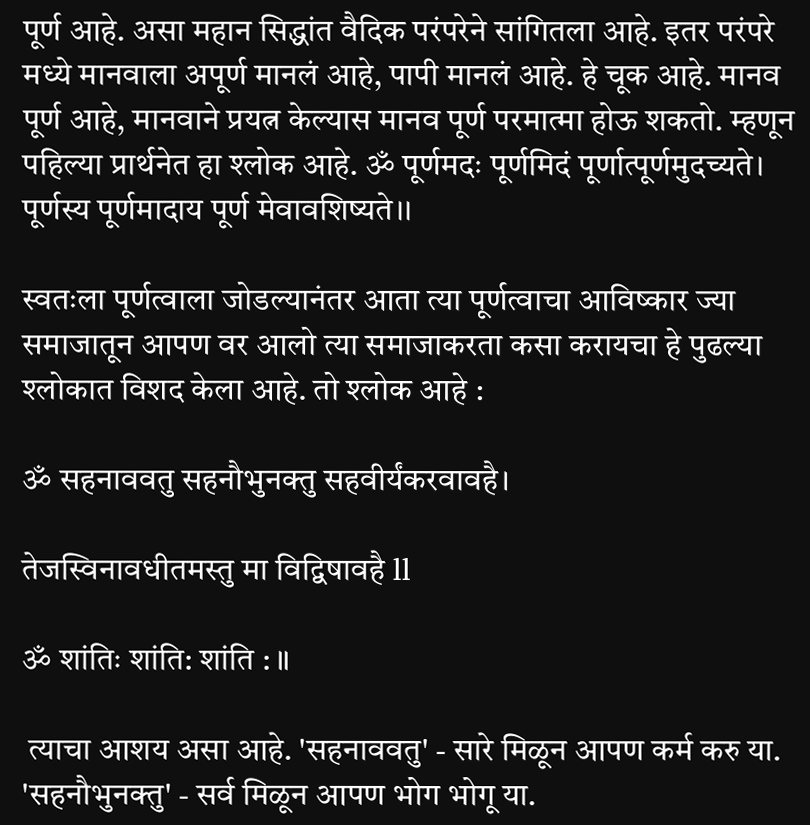पूर्ण आहे. असा महान सिद्धांत वैदिक परंपरेने सांगितला आहे. इतर परंपरे मध्ये मानवाला अपूर्ण मानलं आहे, पापी मानलं आहे. हे चूक आहे. मानव पूर्ण आहे, मानवाने प्रयत्न केल्यास मानव पूर्ण परमात्मा होऊ शकतो. म्हणून पहिल्या प्रार्थनेत हा श्लोक आहे. ॐ पूर्णमदः पूर्णमिदं पूर्णात्पूर्णमुदच्यते। पूर्णस्य पूर्णमादाय पूर्ण मेवावशिष्यते।।

स्वतःला पूर्णत्वाला जोडल्यानंतर आता त्या पूर्णत्वाचा आविष्कार ज्या समाजातून आपण वर आलो त्या समाजाकरता कसा करायचा हे पुढल्या श्लोकात विशद केला आहे. तो श्लोक आहे :

ॐ सहनाववतु सहनौभुनक्तु सहवीर्यंकरवावहै।

तेजस्विनावधीतमस्तु मा विद्विषावहै ll

ॐ शांतिः शांति: शांति : ॥

 त्याचा आशय असा आहे. 'सहनाववतु' - सारे मिळून आपण कर्म करु या. 'सहनौभुनक्तु' - सर्व मिळून आपण भोग भोगू या.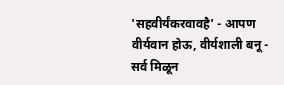'सहवीर्यंकरवावहै' - आपण वीर्यवान होऊ, वीर्यशाली बनू - सर्व मिळून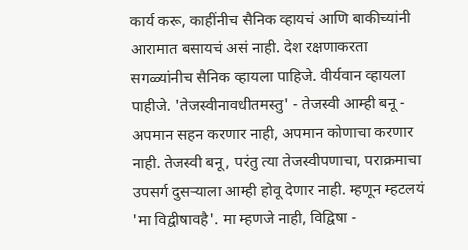कार्य करू, काहींनीच सैनिक व्हायचं आणि बाकीच्यांनी आरामात बसायचं असं नाही. देश रक्षणाकरता सगळ्यांनीच सैनिक व्हायला पाहिजे. वीर्यवान व्हायला पाहीजे. 'तेजस्वीनावधीतमस्तु' - तेजस्वी आम्ही बनू - अपमान सहन करणार नाही, अपमान कोणाचा करणार नाही. तेजस्वी बनू, परंतु त्या तेजस्वीपणाचा, पराक्रमाचा उपसर्ग दुसऱ्याला आम्ही होवू देणार नाही. म्हणून म्हटलयं 'मा विद्वीषावहै'. मा म्हणजे नाही, विद्विषा -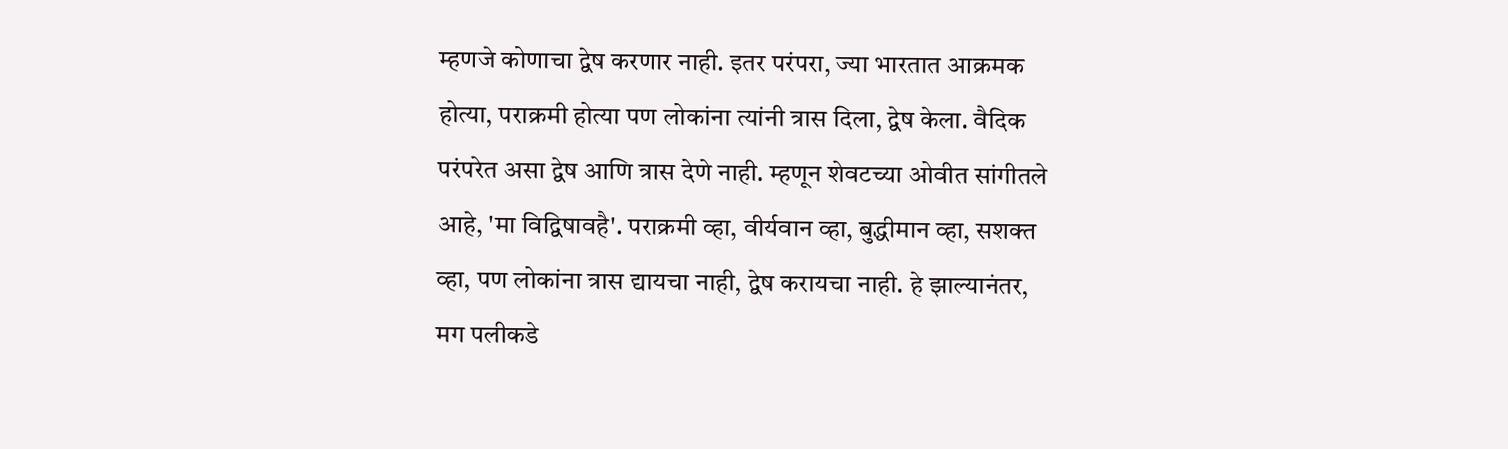म्हणजे कोणाचा द्वेष करणार नाही. इतर परंपरा, ज्या भारतात आक्रमक होत्या, पराक्रमी होत्या पण लोकांना त्यांनी त्रास दिला, द्वेष केला. वैदिक परंपरेत असा द्वेष आणि त्रास देणे नाही. म्हणून शेवटच्या ओवीत सांगीतले आहे, 'मा विद्विषावहै'. पराक्रमी व्हा, वीर्यवान व्हा, बुद्धीमान व्हा, सशक्त व्हा, पण लोकांना त्रास द्यायचा नाही, द्वेष करायचा नाही. हे झाल्यानंतर, मग पलीकडे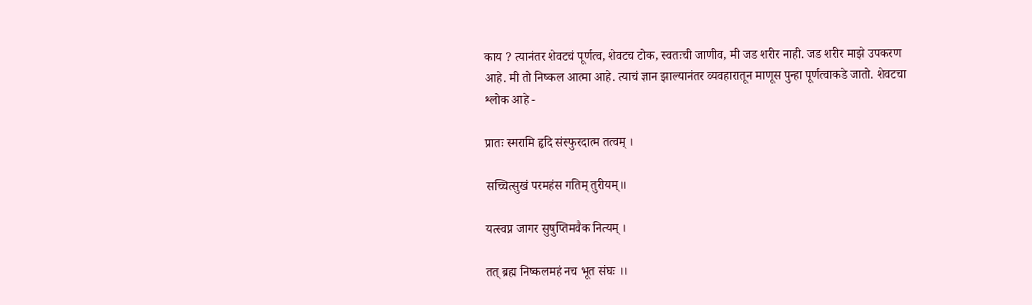काय ? त्यानंतर शेवटचं पूर्णत्व, शेवटच टोक, स्वतःची जाणीव, मी जड शरीर नाही. जड शरीर माझे उपकरण आहे. मी तो निष्कल आत्मा आहे. त्याचं ज्ञान झाल्यानंतर व्यवहारातून माणूस पुन्हा पूर्णत्वाकडे जातो. शेवटचा श्लोक आहे -

प्रातः स्मरामि हृदि संस्फुरदात्म तत्वम् ।

सच्चित्सुखं परमहंस गतिम् तुरीयम्॥

यत्स्वप्न जागर सुषुप्तिमवैक नित्यम् ।

तत् ब्रह्म निष्कलमहं नच भूत संघः ।।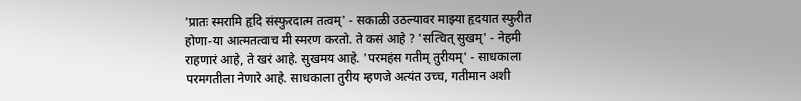'प्रातः स्मरामि हृदि संस्फुरदात्म तत्वम्' - सकाळी उठल्यावर माझ्या हृदयात स्फुरीत होणा-या आत्मतत्वाच मी स्मरण करतो. ते कसं आहे ? 'सत्चित् सुखम्' - नेहमी राहणारं आहे, ते खरं आहे. सुखमय आहे. 'परमहंस गतीम् तुरीयम्' - साधकाला परमगतीला नेणारे आहे. साधकाला तुरीय म्हणजे अत्यंत उच्च, गतीमान अशी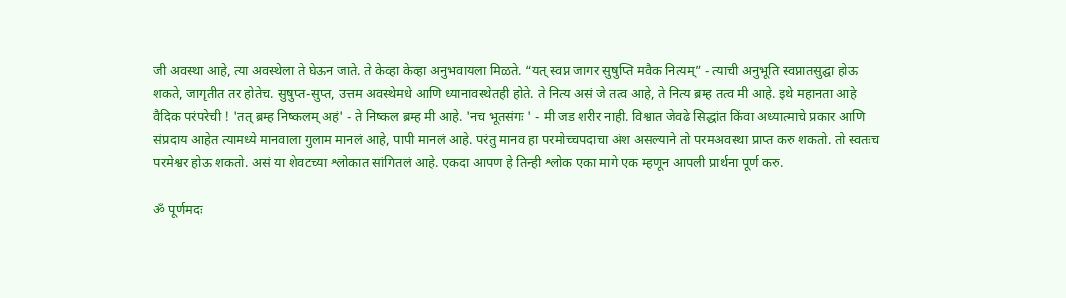जी अवस्था आहे, त्या अवस्थेला ते घेऊन जाते. ते केव्हा केव्हा अनुभवायला मिळते. “यत् स्वप्न जागर सुषुप्ति मवैक नित्यम्” - त्याची अनुभूति स्वप्नातसुद्घा होऊ शकते, जागृतीत तर होतेच. सुषुप्त-सुप्त, उत्तम अवस्थेमधे आणि ध्यानावस्थेतही होते. ते नित्य असं जे तत्व आहे, ते नित्य ब्रम्ह तत्व मी आहे. इथे महानता आहे वैदिक परंपरेची ! 'तत् ब्रम्ह निष्कलम् अहं' - ते निष्कल ब्रम्ह मी आहे. 'नच भूतसंगः ' - मी जड शरीर नाही. विश्वात जेवढे सिद्धांत किंवा अध्यात्माचे प्रकार आणि संप्रदाय आहेत त्यामध्ये मानवाला गुलाम मानलं आहे, पापी मानलं आहे. परंतु मानव हा परमोच्चपदाचा अंश असल्याने तो परमअवस्था प्राप्त करु शकतो. तो स्वतःच परमेश्वर होऊ शकतो. असं या शेवटच्या श्लोकात सांगितलं आहे. एकदा आपण हे तिन्ही श्लोक एका मागे एक म्हणून आपली प्रार्थना पूर्ण करु.

ॐ पूर्णमदः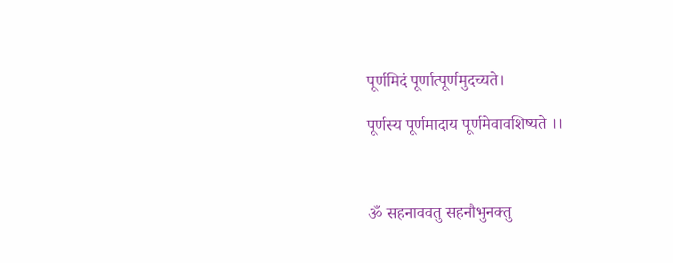पूर्णमिदं पूर्णात्पूर्णमुदच्यते।

पूर्णस्य पूर्णमादाय पूर्णमेवावशिष्यते ।।



ॐ सहनाववतु सहनौभुनक्तु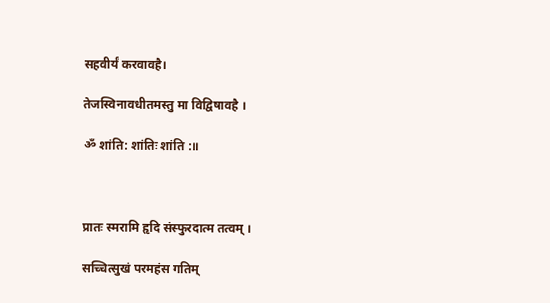सहवीर्यं करवावहै।

तेजस्विनावधीतमस्तु मा विद्विषावहै ।

ॐ शांति: शांतिः शांति :॥



प्रातः स्मरामि हृदि संस्फुरदात्म तत्वम् ।

सच्चित्सुखं परमहंस गतिम्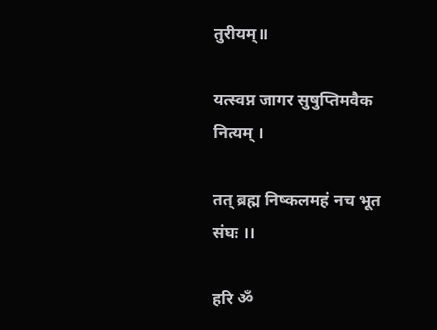तुरीयम्॥

यत्स्वप्न जागर सुषुप्तिमवैक नित्यम् ।

तत् ब्रह्म निष्कलमहं नच भूत संघः ।।

हरि ॐ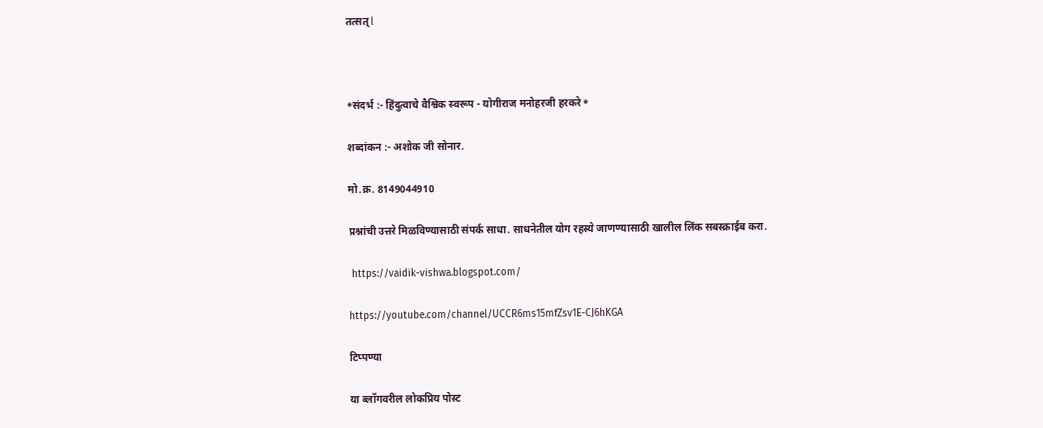तत्सत् l



*संदर्भ :- हिंदुत्वाचे वैश्विक स्वरूप - योगीराज मनोहरजी हरकरे*

शब्दांकन :- अशोक जी सोनार.

मो.क्र. 8149044910

प्रश्नांची उत्तरे मिळविण्यासाठी संपर्क साधा. साधनेतील योग रहस्ये जाणण्यासाठी खालील लिंक सबस्क्राईब करा.

 https://vaidik-vishwa.blogspot.com/

https://youtube.com/channel/UCCR6ms15mfZsv1E-CJ6hKGA

टिप्पण्या

या ब्लॉगवरील लोकप्रिय पोस्ट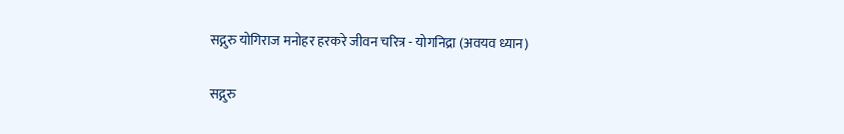सद्गुरु योगिराज मनोहर हरकरे जीवन चरित्र - योगनिद्रा (अवयव ध्यान)

सद्गुरु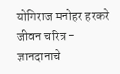योगिराज मनोहर हरकरे जीवन चरित्र - ज्ञानदानाचे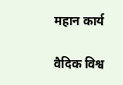महान कार्य

वैदिक विश्व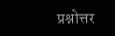प्रश्नोत्तर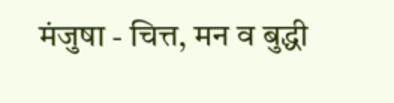मंजुषा - चित्त, मन व बुद्धी